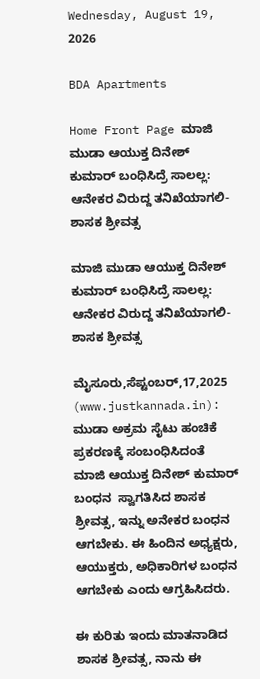Wednesday, August 19, 2026

BDA Apartments

Home Front Page ಮಾಜಿ ಮುಡಾ ಆಯುಕ್ತ ದಿನೇಶ್ ಕುಮಾರ್ ಬಂಧಿಸಿದ್ರೆ ಸಾಲಲ್ಲ: ಆನೇಕರ ವಿರುದ್ದ ತನಿಖೆಯಾಗಲಿ- ಶಾಸಕ ಶ್ರೀವತ್ಸ

ಮಾಜಿ ಮುಡಾ ಆಯುಕ್ತ ದಿನೇಶ್ ಕುಮಾರ್ ಬಂಧಿಸಿದ್ರೆ ಸಾಲಲ್ಲ: ಆನೇಕರ ವಿರುದ್ದ ತನಿಖೆಯಾಗಲಿ- ಶಾಸಕ ಶ್ರೀವತ್ಸ

ಮೈಸೂರು,ಸೆಪ್ಟಂಬರ್,17,2025 (www.justkannada.in):  ಮುಡಾ ಅಕ್ರಮ ಸೈಟು ಹಂಚಿಕೆ ಪ್ರಕರಣಕ್ಕೆ ಸಂಬಂಧಿಸಿದಂತೆ  ಮಾಜಿ ಆಯುಕ್ತ ದಿನೇಶ್ ಕುಮಾರ್ ಬಂಧನ  ಸ್ವಾಗತಿಸಿದ ಶಾಸಕ ಶ್ರೀವತ್ಸ, ಇನ್ನು ಅನೇಕರ ಬಂಧನ ಆಗಬೇಕು. ಈ ಹಿಂದಿನ ಅಧ್ಯಕ್ಷರು, ಆಯುಕ್ತರು, ಅಧಿಕಾರಿಗಳ ಬಂಧನ ಆಗಬೇಕು ಎಂದು ಆಗ್ರಹಿಸಿದರು.

ಈ ಕುರಿತು ಇಂದು ಮಾತನಾಡಿದ ಶಾಸಕ ಶ್ರೀವತ್ಸ, ನಾನು ಈ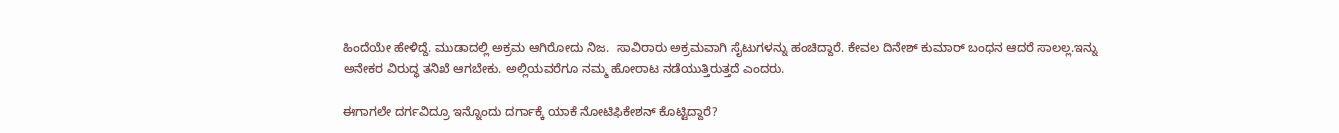ಹಿಂದೆಯೇ ಹೇಳಿದ್ದೆ. ಮುಡಾದಲ್ಲಿ ಅಕ್ರಮ ಆಗಿರೋದು ನಿಜ.  ಸಾವಿರಾರು ಅಕ್ರಮವಾಗಿ ಸೈಟುಗಳನ್ನು ಹಂಚಿದ್ದಾರೆ. ಕೇವಲ ದಿನೇಶ್ ಕುಮಾರ್ ಬಂಧನ ಆದರೆ ಸಾಲಲ್ಲ.ಇನ್ನು ಅನೇಕರ ವಿರುದ್ಧ ತನಿಖೆ ಆಗಬೇಕು. ಅಲ್ಲಿಯವರೆಗೂ ನಮ್ಮ ಹೋರಾಟ ನಡೆಯುತ್ತಿರುತ್ತದೆ ಎಂದರು.

ಈಗಾಗಲೇ ದರ್ಗವಿದ್ರೂ ಇನ್ನೊಂದು ದರ್ಗಾಕ್ಕೆ ಯಾಕೆ ನೋಟಿಫಿಕೇಶನ್ ಕೊಟ್ಟಿದ್ದಾರೆ?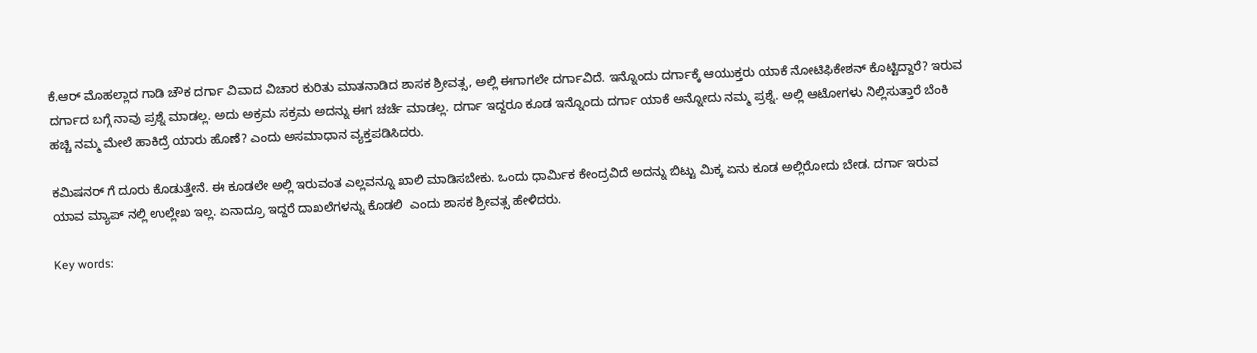ಕೆ.ಆರ್ ಮೊಹಲ್ಲಾದ ಗಾಡಿ ಚೌಕ ದರ್ಗಾ ವಿವಾದ ವಿಚಾರ ಕುರಿತು ಮಾತನಾಡಿದ ಶಾಸಕ ಶ್ರೀವತ್ಸ, ಅಲ್ಲಿ ಈಗಾಗಲೇ ದರ್ಗಾವಿದೆ. ಇನ್ನೊಂದು ದರ್ಗಾಕ್ಕೆ ಆಯುಕ್ತರು ಯಾಕೆ ನೋಟಿಫಿಕೇಶನ್ ಕೊಟ್ಟಿದ್ದಾರೆ? ಇರುವ ದರ್ಗಾದ ಬಗ್ಗೆ ನಾವು ಪ್ರಶ್ನೆ ಮಾಡಲ್ಲ. ಅದು ಅಕ್ರಮ ಸಕ್ರಮ ಅದನ್ನು ಈಗ ಚರ್ಚೆ ಮಾಡಲ್ಲ. ದರ್ಗಾ ಇದ್ದರೂ ಕೂಡ ಇನ್ನೊಂದು ದರ್ಗಾ ಯಾಕೆ ಅನ್ನೋದು ನಮ್ಮ ಪ್ರಶ್ನೆ. ಅಲ್ಲಿ ಆಟೋಗಳು ನಿಲ್ಲಿಸುತ್ತಾರೆ ಬೆಂಕಿ ಹಚ್ಚಿ ನಮ್ಮ ಮೇಲೆ ಹಾಕಿದ್ರೆ ಯಾರು ಹೊಣೆ? ಎಂದು ಅಸಮಾಧಾನ ವ್ಯಕ್ತಪಡಿಸಿದರು.

ಕಮಿಷನರ್ ಗೆ ದೂರು ಕೊಡುತ್ತೇನೆ. ಈ ಕೂಡಲೇ ಅಲ್ಲಿ ಇರುವಂತ ಎಲ್ಲವನ್ನೂ ಖಾಲಿ ಮಾಡಿಸಬೇಕು. ಒಂದು ಧಾರ್ಮಿಕ ಕೇಂದ್ರವಿದೆ ಅದನ್ನು ಬಿಟ್ಟು ಮಿಕ್ಕ ಏನು ಕೂಡ ಅಲ್ಲಿರೋದು ಬೇಡ. ದರ್ಗಾ ಇರುವ ಯಾವ ಮ್ಯಾಪ್ ನಲ್ಲಿ ಉಲ್ಲೇಖ ಇಲ್ಲ. ಏನಾದ್ರೂ ಇದ್ದರೆ ದಾಖಲೆಗಳನ್ನು ಕೊಡಲಿ  ಎಂದು ಶಾಸಕ ಶ್ರೀವತ್ಸ ಹೇಳಿದರು.

Key words: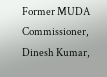Former MUDA Commissioner, Dinesh Kumar,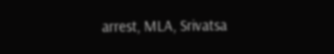arrest, MLA, Srivatsa